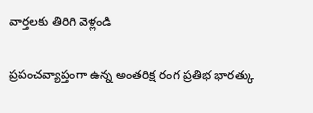వార్తలకు తిరిగి వెళ్లండి

ప్రపంచవ్యాప్తంగా ఉన్న అంతరిక్ష రంగ ప్రతిభ భారత్కు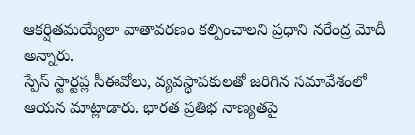ఆకర్షితమయ్యేలా వాతావరణం కల్పించాలని ప్రధాని నరేంద్ర మోదీ అన్నారు.
స్పేస్ స్టార్టప్ల సీఈవోలు, వ్యవస్థాపకులతో జరిగిన సమావేశంలో ఆయన మాట్లాడారు. భారత ప్రతిభ నాణ్యతపై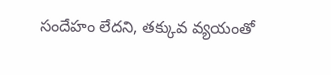సందేహం లేదని, తక్కువ వ్యయంతో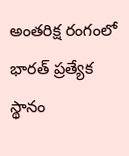అంతరిక్ష రంగంలో భారత్ ప్రత్యేక స్థానం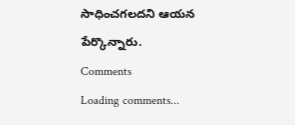సాధించగలదని ఆయన పేర్కొన్నారు.
Comments
Loading comments...